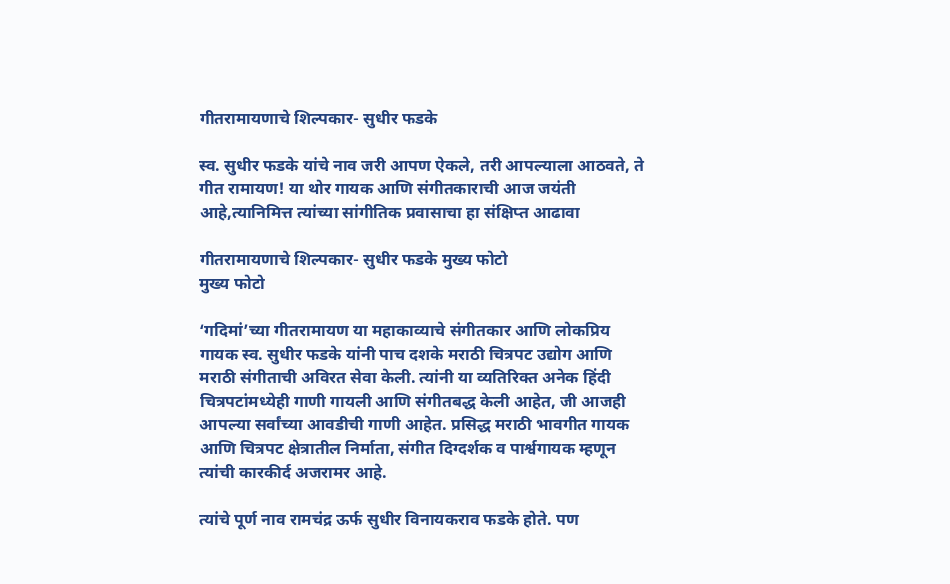गीतरामायणाचे शिल्पकार- सुधीर फडके

स्व. सुधीर फडके यांचे नाव जरी आपण ऐकले, तरी आपल्याला आठवते, ते गीत रामायण! या थोर गायक आणि संगीतकाराची आज जयंती आहे,त्यानिमित्त त्यांच्या सांगीतिक प्रवासाचा हा संक्षिप्त आढावा

गीतरामायणाचे शिल्पकार- सुधीर फडके मुख्य फोटो
मुख्य फोटो

‘गदिमां’च्या गीतरामायण या महाकाव्याचे संगीतकार आणि लोकप्रिय गायक स्व. सुधीर फडके यांनी पाच दशके मराठी चित्रपट उद्योग आणि मराठी संगीताची अविरत सेवा केली. त्यांनी या व्यतिरिक्त अनेक हिंदी चित्रपटांमध्येही गाणी गायली आणि संगीतबद्ध केली आहेत, जी आजही आपल्या सर्वांच्या आवडीची गाणी आहेत. प्रसिद्ध मराठी भावगीत गायक आणि चित्रपट क्षेत्रातील निर्माता, संगीत दिग्दर्शक व पार्श्वगायक म्हणून त्यांची कारकीर्द अजरामर आहे.

त्यांचे पूर्ण नाव रामचंद्र ऊर्फ सुधीर विनायकराव फडके होते. पण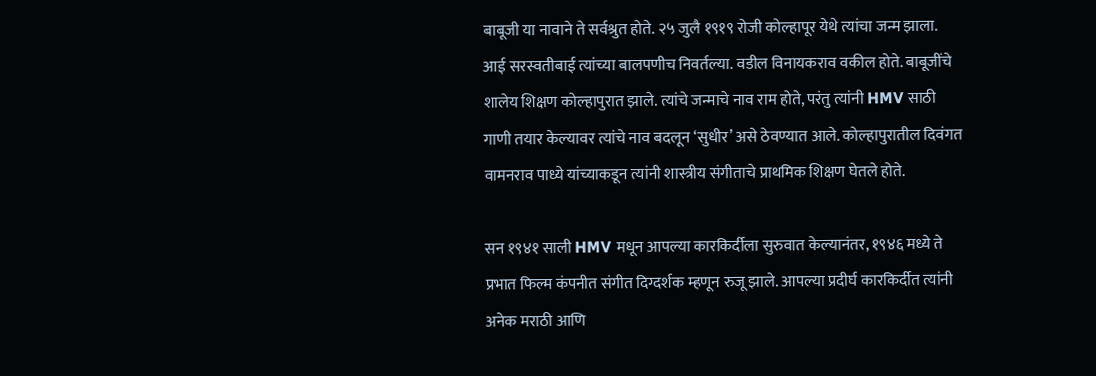बाबूजी या नावाने ते सर्वश्रुत होते. २५ जुलै १९१९ रोजी कोल्हापूर येथे त्यांचा जन्म झाला. आई सरस्वतीबाई त्यांच्या बालपणीच निवर्तल्या. वडील विनायकराव वकील होते. बाबूजींचे शालेय शिक्षण कोल्हापुरात झाले. त्यांचे जन्माचे नाव राम होते, परंतु त्यांनी HMV साठी गाणी तयार केल्यावर त्यांचे नाव बदलून ‘सुधीर’ असे ठेवण्यात आले. कोल्हापुरातील दिवंगत वामनराव पाध्ये यांच्याकडून त्यांनी शास्त्रीय संगीताचे प्राथमिक शिक्षण घेतले होते.

सन १९४१ साली HMV मधून आपल्या कारकिर्दीला सुरुवात केल्यानंतर, १९४६ मध्ये ते प्रभात फिल्म कंपनीत संगीत दिग्दर्शक म्हणून रुजू झाले. आपल्या प्रदीर्घ कारकिर्दीत त्यांनी अनेक मराठी आणि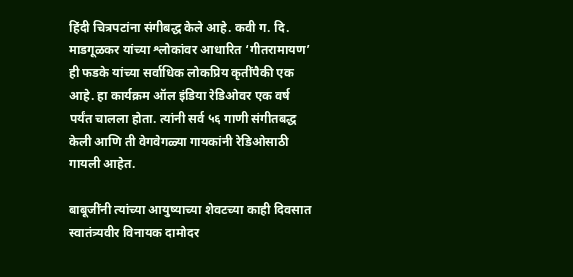हिंदी चित्रपटांना संगीबद्ध केले आहे. कवी ग. दि. माडगूळकर यांच्या श्लोकांवर आधारित ‘गीतरामायण’ ही फडके यांच्या सर्वाधिक लोकप्रिय कृतींपैकी एक आहे. हा कार्यक्रम ऑल इंडिया रेडिओवर एक वर्ष पर्यंत चालला होता. त्यांनी सर्व ५६ गाणी संगीतबद्ध केली आणि ती वेगवेगळ्या गायकांनी रेडिओसाठी गायली आहेत.

बाबूजींनी त्यांच्या आयुष्याच्या शेवटच्या काही दिवसात स्वातंत्र्यवीर विनायक दामोदर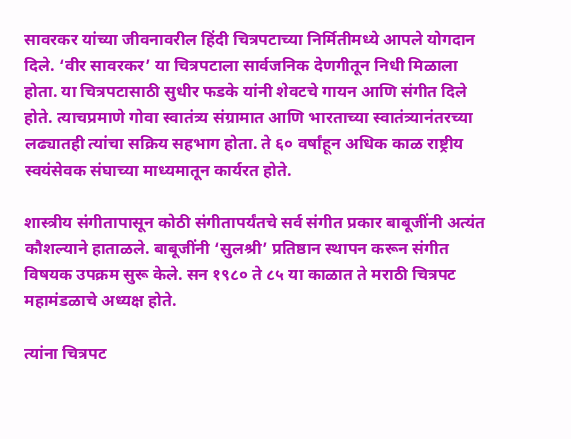सावरकर यांच्या जीवनावरील हिंदी चित्रपटाच्या निर्मितीमध्ये आपले योगदान दिले. ‘वीर सावरकर’ या चित्रपटाला सार्वजनिक देणगीतून निधी मिळाला होता. या चित्रपटासाठी सुधीर फडके यांनी शेवटचे गायन आणि संगीत दिले होते. त्याचप्रमाणे गोवा स्वातंत्र्य संग्रामात आणि भारताच्या स्वातंत्र्यानंतरच्या लढ्यातही त्यांचा सक्रिय सहभाग होता. ते ६० वर्षांहून अधिक काळ राष्ट्रीय स्वयंसेवक संघाच्या माध्यमातून कार्यरत होते.

शास्त्रीय संगीतापासून कोठी संगीतापर्यंतचे सर्व संगीत प्रकार बाबूजींनी अत्यंत कौशल्याने हाताळले. बाबूजींनी ‘सुलश्री’ प्रतिष्ठान स्थापन करून संगीत विषयक उपक्रम सुरू केले. सन १९८० ते ८५ या काळात ते मराठी चित्रपट महामंडळाचे अध्यक्ष होते.

त्यांना चित्रपट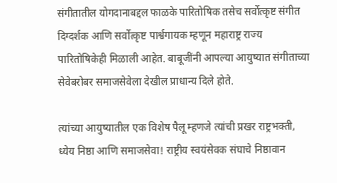संगीतातील योगदानाबद्दल फाळके पारितोषिक तसेच सर्वोत्कृष्ट संगीत दिग्दर्शक आणि सर्वोत्कृष्ट पार्श्वगायक म्हणून महाराष्ट्र राज्य पारितोषिकेही मिळाली आहेत. बाबूजींनी आपल्या आयुष्यात संगीताच्या सेवेबरोबर समाजसेवेला देखील प्राधान्य दिले होते.

त्यांच्या आयुष्यातील एक विशेष पैलू म्हणजे त्यांची प्रखर राष्ट्रभक्ती, ध्येय निष्ठा आणि समाजसेवा! राष्ट्रीय स्वयंसेवक संघाचे निष्ठावान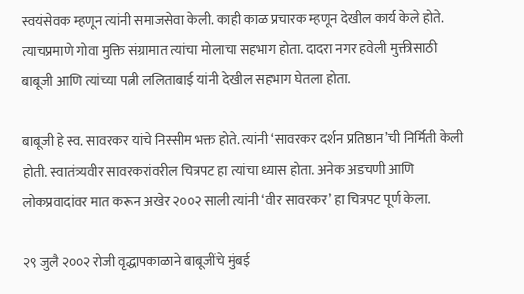स्वयंसेवक म्हणून त्यांनी समाजसेवा केली. काही काळ प्रचारक म्हणून देखील कार्य केले होते. त्याचप्रमाणे गोवा मुक्ति संग्रामात त्यांचा मोलाचा सहभाग होता. दादरा नगर हवेली मुक्तीसाठी बाबूजी आणि त्यांच्या पत्नी ललिताबाई यांनी देखील सहभाग घेतला होता.

बाबूजी हे स्व. सावरकर यांचे निस्सीम भक्त होते. त्यांनी ‘सावरकर दर्शन प्रतिष्ठान’ची निर्मिती केली होती. स्वातंत्र्यवीर सावरकरांवरील चित्रपट हा त्यांचा ध्यास होता. अनेक अडचणी आणि लोकप्रवादांवर मात करून अखेर २००२ साली त्यांनी ‘वीर सावरकर’ हा चित्रपट पूर्ण केला.

२९ जुलै २००२ रोजी वृद्धापकाळाने बाबूजींचे मुंबई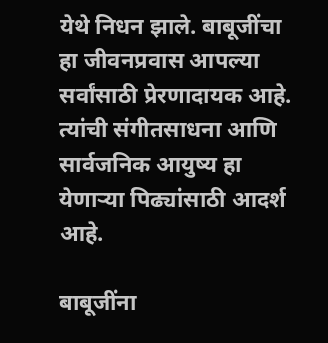येथे निधन झाले. बाबूजींचा हा जीवनप्रवास आपल्या सर्वांसाठी प्रेरणादायक आहे. त्यांची संगीतसाधना आणि सार्वजनिक आयुष्य हा येणाऱ्या पिढ्यांसाठी आदर्श आहे.

बाबूजींना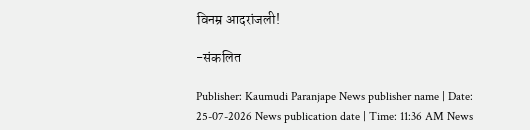विनम्र आदरांजली!

-संकलित

Publisher: Kaumudi Paranjape News publisher name | Date: 25-07-2026 News publication date | Time: 11:36 AM News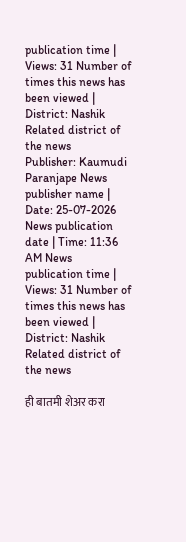publication time | Views: 31 Number of times this news has been viewed | District: Nashik Related district of the news
Publisher: Kaumudi Paranjape News publisher name | Date: 25-07-2026 News publication date | Time: 11:36 AM News publication time | Views: 31 Number of times this news has been viewed | District: Nashik Related district of the news

ही बातमी शेअर करा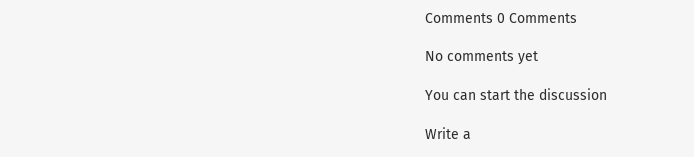Comments 0 Comments

No comments yet

You can start the discussion

Write a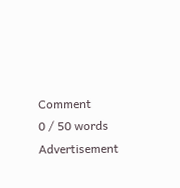Comment
0 / 50 words
Advertisement